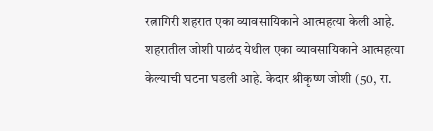रत्नागिरी शहरात एका व्यावसायिकाने आत्महत्या केली आहे. शहरातील जोशी पाळंद येथील एका व्यावसायिकाने आत्महत्या केल्याची घटना घडली आहे. केदार श्रीकृष्ण जोशी (50, रा.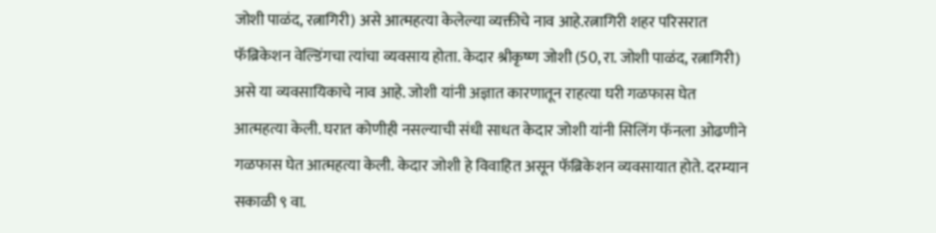जोशी पाळंद, रत्नागिरी) असे आत्महत्या केलेल्या व्यक्तीचे नाव आहे.रत्नागिरी शहर परिसरात फॅब्रिकेशन वेल्डिंगचा त्यांचा व्यवसाय होता. केदार श्रीकृष्ण जोशी (50, रा. जोशी पाळंद, रत्नागिरी) असे या व्यवसायिकाचे नाव आहे. जोशी यांनी अज्ञात कारणातून राहत्या घरी गळफास घेत आत्महत्या केली. घरात कोणीही नसल्याची संधी साधत केदार जोशी यांनी सिलिंग फॅनला ओढणीने गळफास घेत आत्महत्या केली. केदार जोशी हे विवाहित असून फॅब्रिकेशन व्यवसायात होते. दरम्यान सकाळी ९ वा.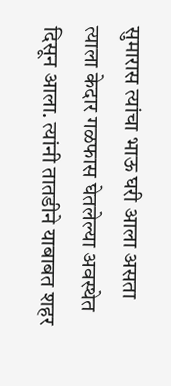सुमारास त्यांचा भाऊ घरी आला असता त्याला केदार गळफास घेतलेल्या अवस्थेत दिसून आला. त्यांनी तातडीने याबाबत शहर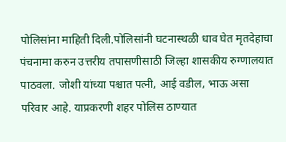पोलिसांना माहिती दिली.पोलिसांनी घटनास्थळी धाव घेत मृतदेहाचा पंचनामा करुन उत्तरीय तपासणीसाठी जिल्हा शासकीय रुग्णालयात पाठवला. जोशी यांच्या पश्चात पत्नी, आई वडील, भाऊ असा परिवार आहे. याप्रकरणी शहर पोलिस ठाण्यात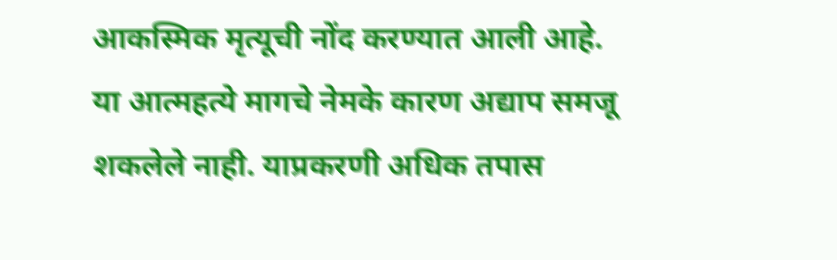आकस्मिक मृत्यूची नोंद करण्यात आली आहे. या आत्महत्ये मागचे नेमके कारण अद्याप समजू शकलेले नाही. याप्रकरणी अधिक तपास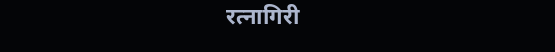रत्नागिरी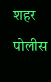शहर पोलीस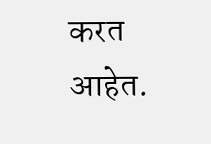करत आहेत.